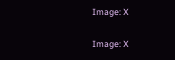Image: X

Image: X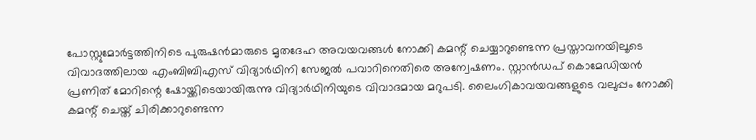പോസ്റ്റുമോര്‍ട്ടത്തിനിടെ പുരുഷന്‍മാരുടെ മൃതദേഹ അവയവങ്ങള്‍ നോക്കി കമന്റ് ചെയ്യാറുണ്ടെന്ന പ്രസ്താവനയിലൂടെ വിവാദത്തിലായ എംബിബിഎസ് വിദ്യാര്‍ഥിനി സേജല്‍ പവാറിനെതിരെ അന്വേഷണം. സ്റ്റാന്‍ഡപ് കൊമേഡിയന്‍ പ്രണിത് മോറിന്റെ ഷോയ്ക്കിടെയായിരുന്നു വിദ്യാര്‍ഥിനിയുടെ വിവാദമായ മറുപടി. ലൈംഗികാവയവങ്ങളുടെ വലുപ്പം നോക്കി കമന്റ് ചെയ്ത് ചിരിക്കാറുണ്ടെന്ന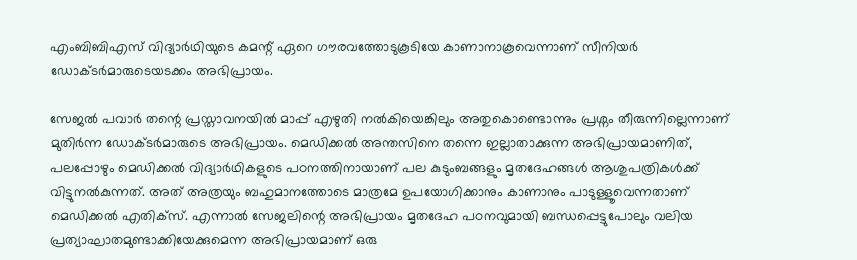എംബിബിഎസ് വിദ്യാര്‍ഥിയുടെ കമന്റ് ഏറെ ഗൗരവത്തോടുകൂടിയേ കാണാനാകൂവെന്നാണ് സീനിയര്‍ ഡോക്ടര്‍മാരുടെയടക്കം അഭിപ്രായം.

സേജല്‍ പവാര്‍ തന്റെ പ്രസ്താവനയില്‍ മാപ്പ് എഴുതി നല്‍കിയെങ്കിലും അതുകൊണ്ടൊന്നും പ്രശ്നം തീരുന്നില്ലെന്നാണ് മുതിര്‍ന്ന ഡോക്ടര്‍മാരുടെ അഭിപ്രായം. മെഡിക്കല്‍ അന്തസിനെ തന്നെ ഇല്ലാതാക്കുന്ന അഭിപ്രായമാണിത്, പലപ്പോഴും മെഡിക്കല്‍ വിദ്യാര്‍ഥികളുടെ പഠനത്തിനായാണ് പല കുടുംബങ്ങളും മൃതദേഹങ്ങള്‍ ആശുപത്രികള്‍ക്ക് വിട്ടുനല്‍കുന്നത്. അത് അത്രയും ബഹുമാനത്തോടെ മാത്രമേ ഉപയോഗിക്കാനും കാണാനും പാടുള്ളൂവെന്നതാണ് മെഡിക്കല്‍ എതിക്സ്. എന്നാല്‍ സേജലിന്റെ അഭിപ്രായം മൃതദേഹ പഠനവുമായി ബന്ധപ്പെട്ടുപോലും വലിയ പ്രത്യാഘാതമുണ്ടാക്കിയേക്കുമെന്ന അഭിപ്രായമാണ് ഒരു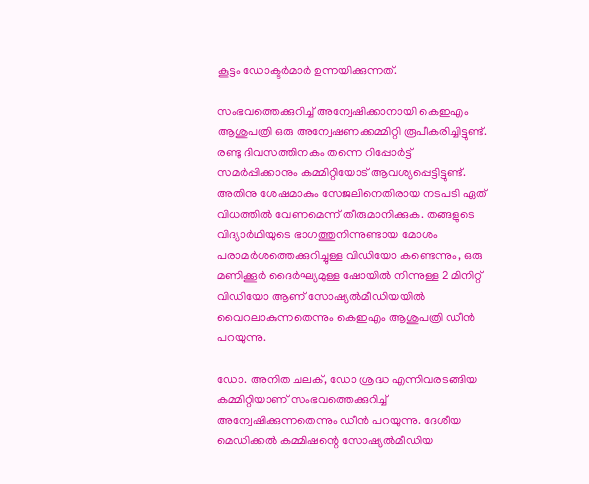കൂട്ടം ഡോക്ടര്‍മാര്‍ ഉന്നയിക്കുന്നത്.

സംഭവത്തെക്കുറിച്ച് അന്വേഷിക്കാനായി കെഇഎം ആശുപത്രി ഒരു അന്വേഷണക്കമ്മിറ്റി രൂപീകരിച്ചിട്ടുണ്ട്. രണ്ടു ദിവസത്തിനകം തന്നെ റിപ്പോര്‍ട്ട് സമര്‍പ്പിക്കാനും കമ്മിറ്റിയോട് ആവശ്യപ്പെട്ടിട്ടുണ്ട്. അതിനു ശേഷമാകും സേജലിനെതിരായ നടപടി ഏത് വിധത്തില്‍ വേണമെന്ന് തീരുമാനിക്കുക. തങ്ങളുടെ വിദ്യാര്‍ഥിയുടെ ഭാഗത്തുനിന്നുണ്ടായ മോശം പരാമര്‍ശത്തെക്കുറിച്ചുള്ള വിഡിയോ കണ്ടെന്നും, ഒരു മണിക്കൂര്‍ ദൈര്‍ഘ്യമുള്ള ഷോയില്‍ നിന്നുള്ള 2 മിനിറ്റ് വിഡിയോ ആണ് സോഷ്യല്‍മീഡിയയില്‍ വൈറലാകുന്നതെന്നും കെഇഎം ആശുപത്രി ഡീന്‍ പറയുന്നു.

ഡോ. അനിത ചലക്, ഡോ ശ്രദ്ധ എന്നിവരടങ്ങിയ കമ്മിറ്റിയാണ് സംഭവത്തെക്കുറിച്ച് അന്വേഷിക്കുന്നതെന്നും ഡീന്‍ പറയുന്നു. ദേശീയ മെഡിക്കല്‍ കമ്മിഷന്റെ സോഷ്യല്‍മീഡിയ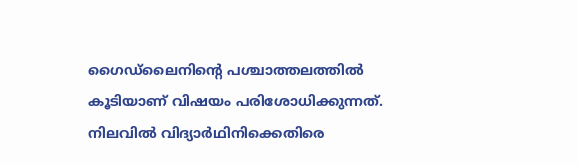ഗൈഡ്‌ലൈനിന്റെ പശ്ചാത്തലത്തില്‍ കൂടിയാണ് വിഷയം പരിശോധിക്കുന്നത്. നിലവില്‍ വിദ്യാര്‍ഥിനിക്കെതിരെ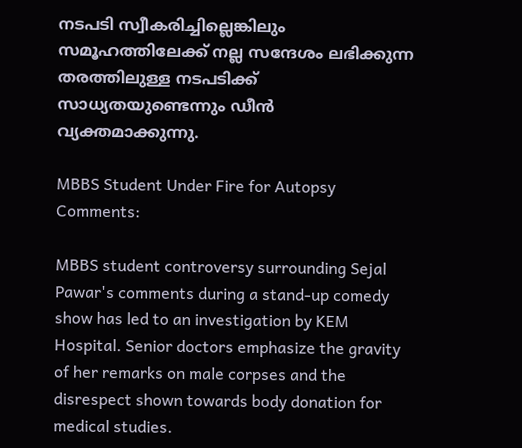നടപടി സ്വീകരിച്ചില്ലെങ്കിലും സമൂഹത്തിലേക്ക് നല്ല സന്ദേശം ലഭിക്കുന്ന തരത്തിലുള്ള നടപടിക്ക് സാധ്യതയുണ്ടെന്നും ഡീന്‍ വ്യക്തമാക്കുന്നു.

MBBS Student Under Fire for Autopsy Comments:

MBBS student controversy surrounding Sejal Pawar's comments during a stand-up comedy show has led to an investigation by KEM Hospital. Senior doctors emphasize the gravity of her remarks on male corpses and the disrespect shown towards body donation for medical studies.